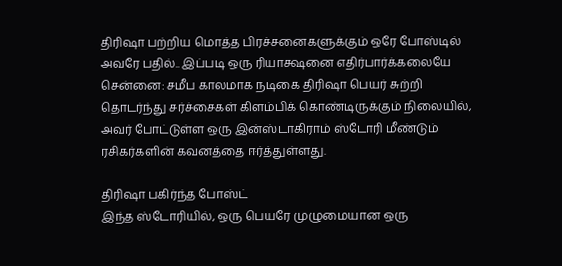திரிஷா பற்றிய மொத்த பிரச்சனைகளுக்கும் ஒரே போஸ்டில் அவரே பதில்.. இப்படி ஒரு ரியாக்ஷனை எதிர்பார்க்கலையே
சென்னை: சமீப காலமாக நடிகை திரிஷா பெயர் சுற்றி தொடர்ந்து சர்ச்சைகள் கிளம்பிக் கொண்டிருக்கும் நிலையில், அவர் போட்டுள்ள ஒரு இன்ஸ்டாகிராம் ஸ்டோரி மீண்டும் ரசிகர்களின் கவனத்தை ஈர்த்துள்ளது.

திரிஷா பகிர்ந்த போஸ்ட்
இந்த ஸ்டோரியில், ஒரு பெயரே முழுமையான ஒரு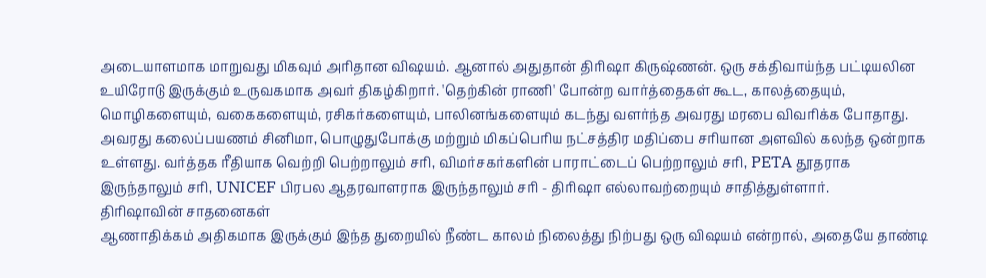அடையாளமாக மாறுவது மிகவும் அரிதான விஷயம். ஆனால் அதுதான் திரிஷா கிருஷ்ணன். ஒரு சக்திவாய்ந்த பட்டியலின உயிரோடு இருக்கும் உருவகமாக அவர் திகழ்கிறார். 'தெற்கின் ராணி' போன்ற வார்த்தைகள் கூட, காலத்தையும், மொழிகளையும், வகைகளையும், ரசிகர்களையும், பாலினங்களையும் கடந்து வளர்ந்த அவரது மரபை விவரிக்க போதாது.
அவரது கலைப்பயணம் சினிமா, பொழுதுபோக்கு மற்றும் மிகப்பெரிய நட்சத்திர மதிப்பை சரியான அளவில் கலந்த ஒன்றாக உள்ளது. வர்த்தக ரீதியாக வெற்றி பெற்றாலும் சரி, விமர்சகர்களின் பாராட்டைப் பெற்றாலும் சரி, PETA தூதராக இருந்தாலும் சரி, UNICEF பிரபல ஆதரவாளராக இருந்தாலும் சரி - திரிஷா எல்லாவற்றையும் சாதித்துள்ளார்.
திரிஷாவின் சாதனைகள்
ஆணாதிக்கம் அதிகமாக இருக்கும் இந்த துறையில் நீண்ட காலம் நிலைத்து நிற்பது ஒரு விஷயம் என்றால், அதையே தாண்டி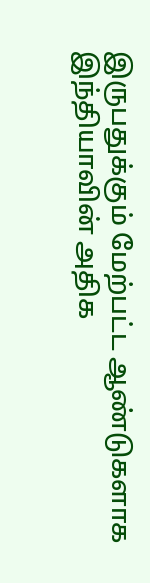இருபதுக்கும் மேற்பட்ட ஆண்டுகளாக இந்தியாவின் அதிக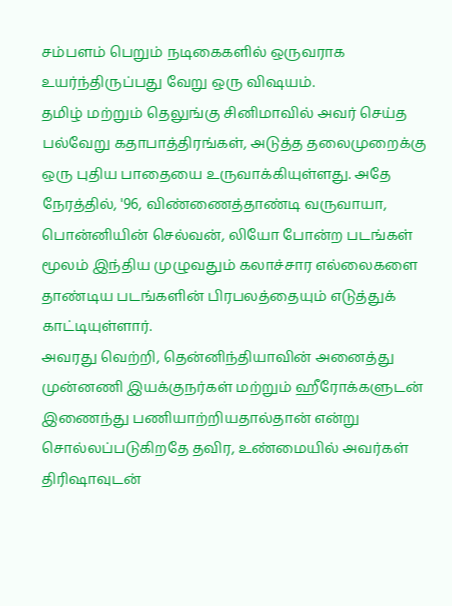சம்பளம் பெறும் நடிகைகளில் ஒருவராக உயர்ந்திருப்பது வேறு ஒரு விஷயம்.
தமிழ் மற்றும் தெலுங்கு சினிமாவில் அவர் செய்த பல்வேறு கதாபாத்திரங்கள், அடுத்த தலைமுறைக்கு ஒரு புதிய பாதையை உருவாக்கியுள்ளது. அதே நேரத்தில், '96, விண்ணைத்தாண்டி வருவாயா, பொன்னியின் செல்வன், லியோ போன்ற படங்கள் மூலம் இந்திய முழுவதும் கலாச்சார எல்லைகளை தாண்டிய படங்களின் பிரபலத்தையும் எடுத்துக் காட்டியுள்ளார்.
அவரது வெற்றி, தென்னிந்தியாவின் அனைத்து முன்னணி இயக்குநர்கள் மற்றும் ஹீரோக்களுடன் இணைந்து பணியாற்றியதால்தான் என்று சொல்லப்படுகிறதே தவிர, உண்மையில் அவர்கள் திரிஷாவுடன்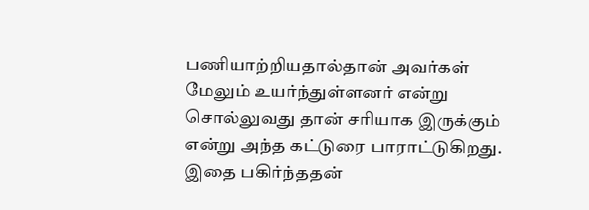பணியாற்றியதால்தான் அவர்கள் மேலும் உயர்ந்துள்ளனர் என்று சொல்லுவது தான் சரியாக இருக்கும் என்று அந்த கட்டுரை பாராட்டுகிறது. இதை பகிர்ந்ததன்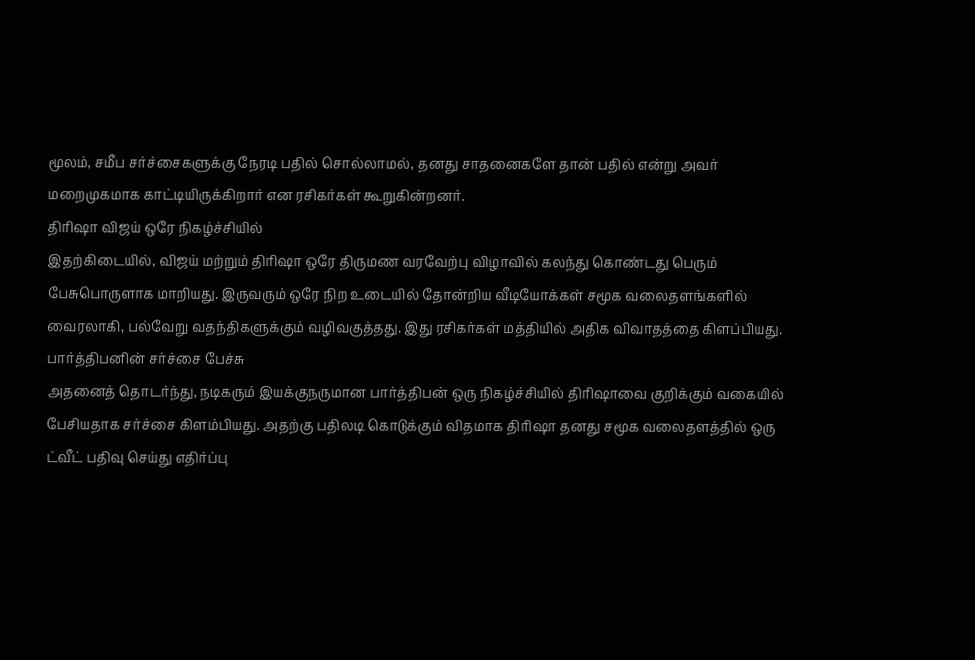மூலம், சமீப சர்ச்சைகளுக்கு நேரடி பதில் சொல்லாமல், தனது சாதனைகளே தான் பதில் என்று அவர் மறைமுகமாக காட்டியிருக்கிறார் என ரசிகர்கள் கூறுகின்றனர்.
திரிஷா விஜய் ஒரே நிகழ்ச்சியில்
இதற்கிடையில், விஜய் மற்றும் திரிஷா ஒரே திருமண வரவேற்பு விழாவில் கலந்து கொண்டது பெரும் பேசுபொருளாக மாறியது. இருவரும் ஒரே நிற உடையில் தோன்றிய வீடியோக்கள் சமூக வலைதளங்களில் வைரலாகி, பல்வேறு வதந்திகளுக்கும் வழிவகுத்தது. இது ரசிகர்கள் மத்தியில் அதிக விவாதத்தை கிளப்பியது.
பார்த்திபனின் சர்ச்சை பேச்சு
அதனைத் தொடர்ந்து, நடிகரும் இயக்குநருமான பார்த்திபன் ஒரு நிகழ்ச்சியில் திரிஷாவை குறிக்கும் வகையில் பேசியதாக சர்ச்சை கிளம்பியது. அதற்கு பதிலடி கொடுக்கும் விதமாக திரிஷா தனது சமூக வலைதளத்தில் ஒரு ட்வீட் பதிவு செய்து எதிர்ப்பு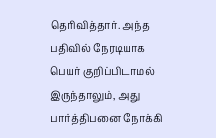தெரிவித்தார். அந்த பதிவில் நேரடியாக பெயர் குறிப்பிடாமல் இருந்தாலும், அது பார்த்திபனை நோக்கி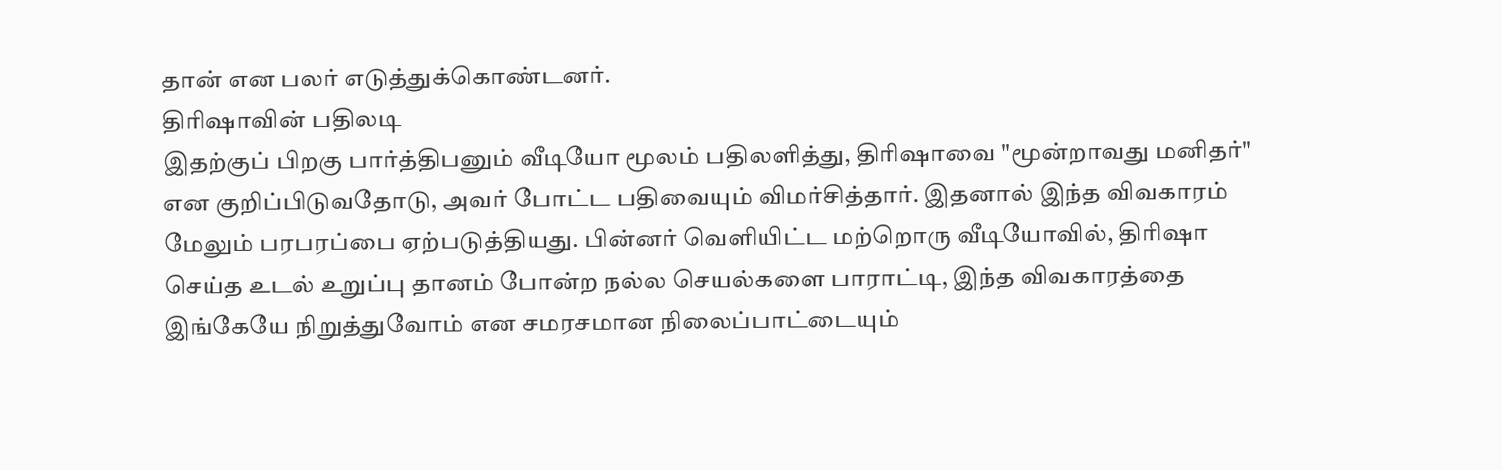தான் என பலர் எடுத்துக்கொண்டனர்.
திரிஷாவின் பதிலடி
இதற்குப் பிறகு பார்த்திபனும் வீடியோ மூலம் பதிலளித்து, திரிஷாவை "மூன்றாவது மனிதர்" என குறிப்பிடுவதோடு, அவர் போட்ட பதிவையும் விமர்சித்தார். இதனால் இந்த விவகாரம் மேலும் பரபரப்பை ஏற்படுத்தியது. பின்னர் வெளியிட்ட மற்றொரு வீடியோவில், திரிஷா செய்த உடல் உறுப்பு தானம் போன்ற நல்ல செயல்களை பாராட்டி, இந்த விவகாரத்தை இங்கேயே நிறுத்துவோம் என சமரசமான நிலைப்பாட்டையும்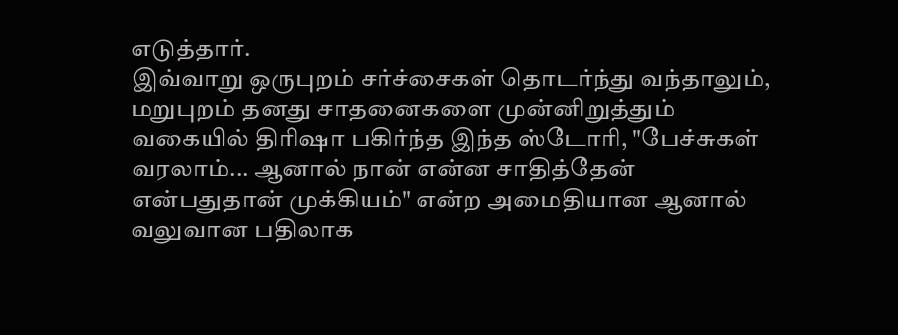எடுத்தார்.
இவ்வாறு ஒருபுறம் சர்ச்சைகள் தொடர்ந்து வந்தாலும், மறுபுறம் தனது சாதனைகளை முன்னிறுத்தும் வகையில் திரிஷா பகிர்ந்த இந்த ஸ்டோரி, "பேச்சுகள் வரலாம்... ஆனால் நான் என்ன சாதித்தேன் என்பதுதான் முக்கியம்" என்ற அமைதியான ஆனால் வலுவான பதிலாக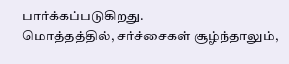பார்க்கப்படுகிறது.
மொத்தத்தில், சர்ச்சைகள் சூழ்ந்தாலும்,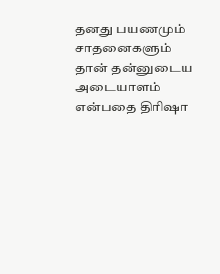தனது பயணமும் சாதனைகளும் தான் தன்னுடைய அடையாளம் என்பதை திரிஷா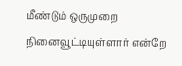மீண்டும் ஒருமுறை நினைவூட்டியுள்ளார் என்றே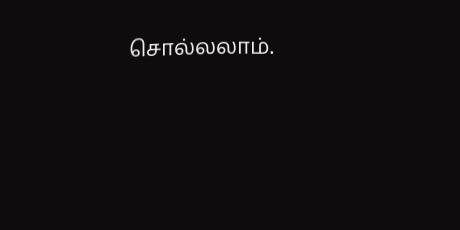சொல்லலாம்.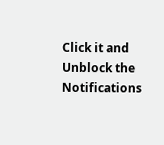Click it and Unblock the Notifications